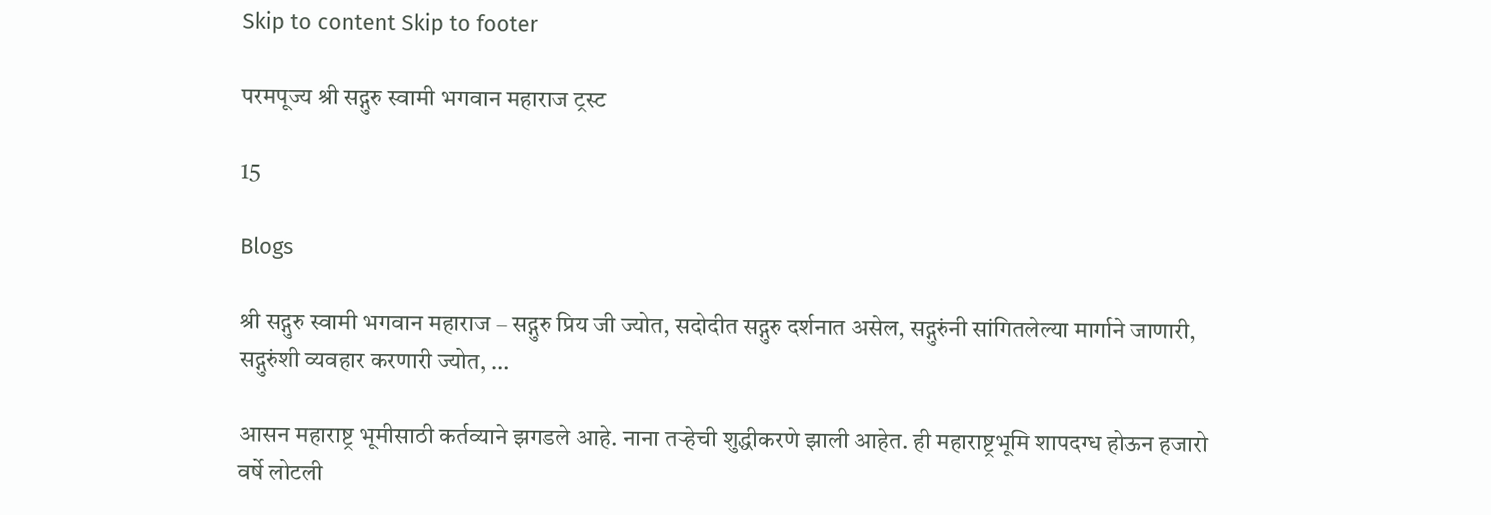Skip to content Skip to footer

परमपूज्य श्री सद्गुरु स्वामी भगवान महाराज ट्रस्ट

15

Blogs

श्री सद्गुरु स्वामी भगवान महाराज – सद्गुरु प्रिय जी ज्योत, सदोदीत सद्गुरु दर्शनात असेल, सद्गुरुंनी सांगितलेल्या मार्गाने जाणारी, सद्गुरुंशी व्यवहार करणारी ज्योत, …

आसन महाराष्ट्र भूमीसाठी कर्तव्याने झगडले आहे. नाना तऱ्हेची शुद्धीकरणे झाली आहेत. ही महाराष्ट्रभूमि शापदग्ध होऊन हजारो वर्षे लोटली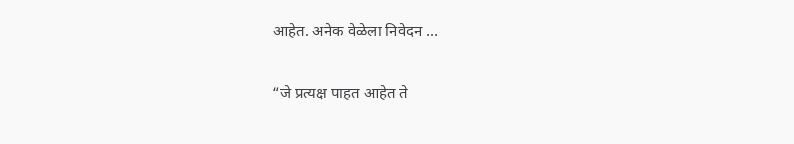आहेत. अनेक वेळेला निवेदन …

“जे प्रत्यक्ष पाहत आहेत ते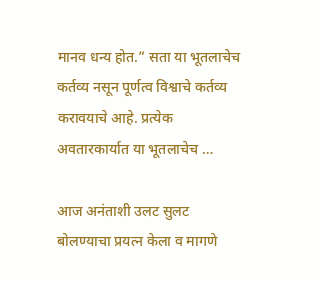मानव धन्य होत.” सता या भूतलाचेच कर्तव्य नसून पूर्णत्व विश्वाचे कर्तव्य करावयाचे आहे. प्रत्येक अवतारकार्यात या भूतलाचेच …

आज अनंताशी उलट सुलट बोलण्याचा प्रयत्न केला व मागणे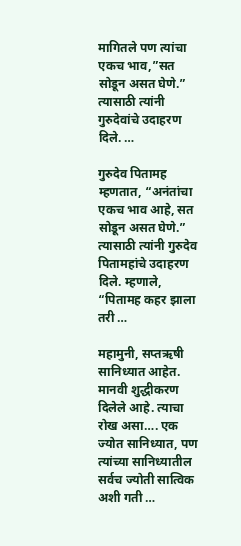मागितले पण त्यांचा एकच भाव,”सत सोडून असत घेणे.” त्यासाठी त्यांनी गुरुदेवांचे उदाहरण दिले. …

गुरुदेव पितामह म्हणतात, “अनंतांचा एकच भाव आहे, सत सोडून असत घेणे.” त्यासाठी त्यांनी गुरुदेव पितामहांचे उदाहरण दिले. म्हणाले, “पितामह कहर झाला तरी …

महामुनी, सप्तऋषी सानिध्यात आहेत. मानवी शुद्धीकरण दिलेले आहे. त्याचा रोख असा…. एक ज्योत सानिध्यात, पण त्यांच्या सानिध्यातील सर्वच ज्योती सात्विक अशी गती …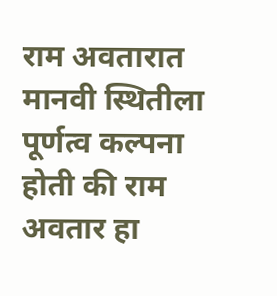राम अवतारात मानवी स्थितीला पूर्णत्व कल्पना होती की राम अवतार हा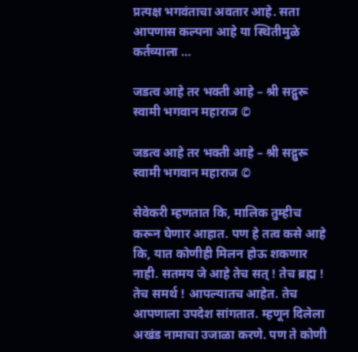प्रत्यक्ष भगवंताचा अवतार आहे. सता आपणास कल्पना आहे या स्थितीमुळे कर्तव्याला …

जडत्व आहे तर भक्ती आहे – श्री सद्गुरू स्वामी भगवान महाराज ©

जडत्व आहे तर भक्ती आहे – श्री सद्गुरू स्वामी भगवान महाराज ©

सेवेकरी म्हणतात कि, मालिक तुम्हीच करून घेणार आहात. पण हे तत्व कसे आहे कि, यात कोणीही मिलन होऊ शकणार नाही. सतमय जे आहे तेच सत् ! तेच ब्रह्म ! तेच समर्थ ! आपल्यातच आहेत. तेच आपणाला उपदेश सांगतात. म्हणून दिलेला अखंड नामाचा उजाळा करणे. पण ते कोणी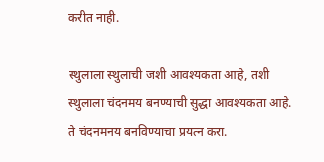करीत नाही.

स्थुलाला स्थुलाची जशी आवश्यकता आहे, तशी स्थुलाला चंदनमय बनण्याची सुद्धा आवश्यकता आहे. ते चंदनमनय बनविण्याचा प्रयत्न करा.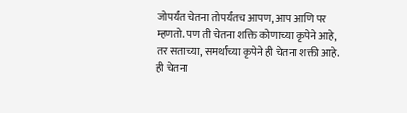जोपर्यंत चेतना तोपर्यंतच आपण, आप आणि पर म्हणतो. पण ती चेतना शक्ति कोणाच्या कृपेने आहे, तर सताच्या, समर्थांच्या कृपेने ही चेतना शक्ती आहे. ही चेतना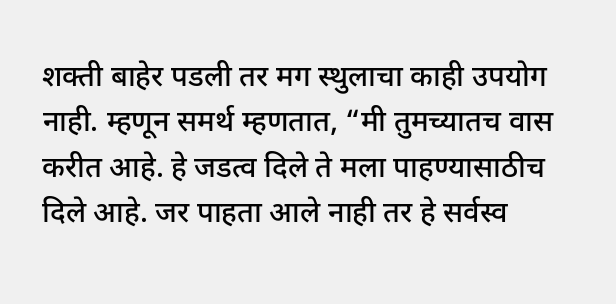शक्ती बाहेर पडली तर मग स्थुलाचा काही उपयोग नाही. म्हणून समर्थ म्हणतात, “मी तुमच्यातच वास करीत आहे. हे जडत्व दिले ते मला पाहण्यासाठीच दिले आहे. जर पाहता आले नाही तर हे सर्वस्व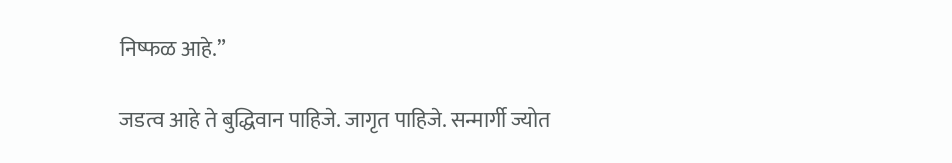निष्फळ आहे.”

जडत्व आहे ते बुद्धिवान पाहिजे. जागृत पाहिजे. सन्मार्गी ज्योत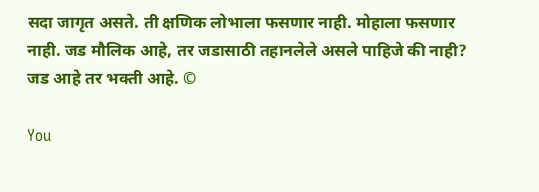सदा जागृत असते. ती क्षणिक लोभाला फसणार नाही. मोहाला फसणार नाही. जड मौलिक आहे, तर जडासाठी तहानलेले असले पाहिजे की नाही? जड आहे तर भक्ती आहे. ©

You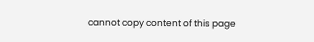cannot copy content of this page